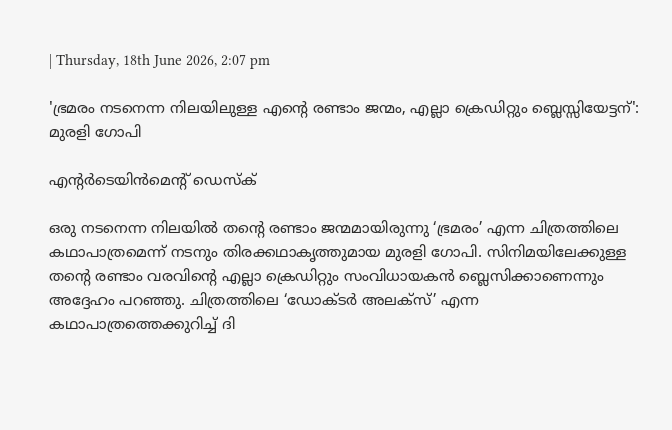| Thursday, 18th June 2026, 2:07 pm

'ഭ്രമരം നടനെന്ന നിലയിലുള്ള എന്റെ രണ്ടാം ജന്മം, എല്ലാ ക്രെഡിറ്റും ബ്ലെസ്സിയേട്ടന്': മുരളി ഗോപി

എന്റര്‍ടെയിന്‍മെന്റ് ഡെസ്‌ക്

ഒരു നടനെന്ന നിലയില്‍ തന്റെ രണ്ടാം ജന്മമായിരുന്നു ‘ഭ്രമരം’ എന്ന ചിത്രത്തിലെ കഥാപാത്രമെന്ന് നടനും തിരക്കഥാകൃത്തുമായ മുരളി ഗോപി. സിനിമയിലേക്കുള്ള തന്റെ രണ്ടാം വരവിന്റെ എല്ലാ ക്രെഡിറ്റും സംവിധായകന്‍ ബ്ലെസിക്കാണെന്നും അദ്ദേഹം പറഞ്ഞു. ചിത്രത്തിലെ ‘ഡോക്ടര്‍ അലക്‌സ്’ എന്ന കഥാപാത്രത്തെക്കുറിച്ച് ദി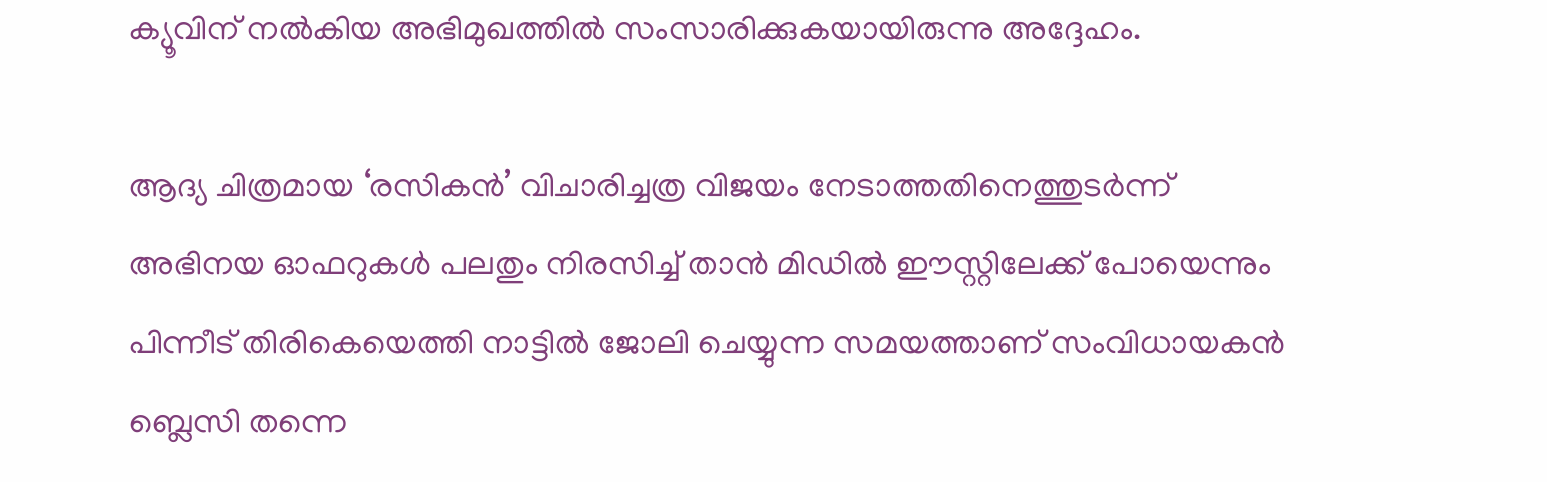ക്യൂവിന് നല്‍കിയ അഭിമുഖത്തില്‍ സംസാരിക്കുകയായിരുന്നു അദ്ദേഹം.

ആദ്യ ചിത്രമായ ‘രസികന്‍’ വിചാരിച്ചത്ര വിജയം നേടാത്തതിനെത്തുടര്‍ന്ന് അഭിനയ ഓഫറുകള്‍ പലതും നിരസിച്ച് താന്‍ മിഡില്‍ ഈസ്റ്റിലേക്ക് പോയെന്നും പിന്നീട് തിരികെയെത്തി നാട്ടില്‍ ജോലി ചെയ്യുന്ന സമയത്താണ് സംവിധായകന്‍ ബ്ലെസി തന്നെ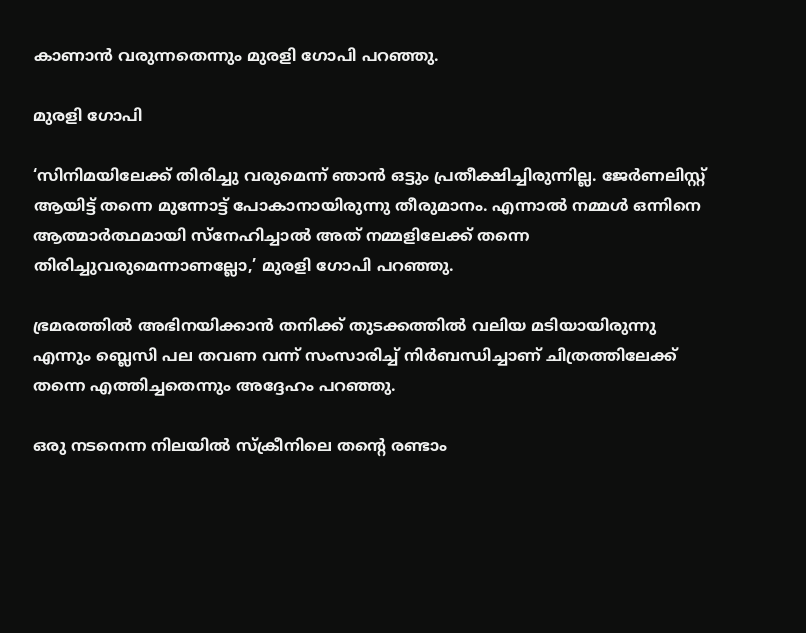കാണാന്‍ വരുന്നതെന്നും മുരളി ഗോപി പറഞ്ഞു.

മുരളി ഗോപി

‘സിനിമയിലേക്ക് തിരിച്ചു വരുമെന്ന് ഞാന്‍ ഒട്ടും പ്രതീക്ഷിച്ചിരുന്നില്ല. ജേര്‍ണലിസ്റ്റ് ആയിട്ട് തന്നെ മുന്നോട്ട് പോകാനായിരുന്നു തീരുമാനം. എന്നാല്‍ നമ്മള്‍ ഒന്നിനെ ആത്മാര്‍ത്ഥമായി സ്‌നേഹിച്ചാല്‍ അത് നമ്മളിലേക്ക് തന്നെ തിരിച്ചുവരുമെന്നാണല്ലോ,’ മുരളി ഗോപി പറഞ്ഞു.

ഭ്രമരത്തില്‍ അഭിനയിക്കാന്‍ തനിക്ക് തുടക്കത്തില്‍ വലിയ മടിയായിരുന്നു എന്നും ബ്ലെസി പല തവണ വന്ന് സംസാരിച്ച് നിര്‍ബന്ധിച്ചാണ് ചിത്രത്തിലേക്ക് തന്നെ എത്തിച്ചതെന്നും അദ്ദേഹം പറഞ്ഞു.

ഒരു നടനെന്ന നിലയില്‍ സ്‌ക്രീനിലെ തന്റെ രണ്ടാം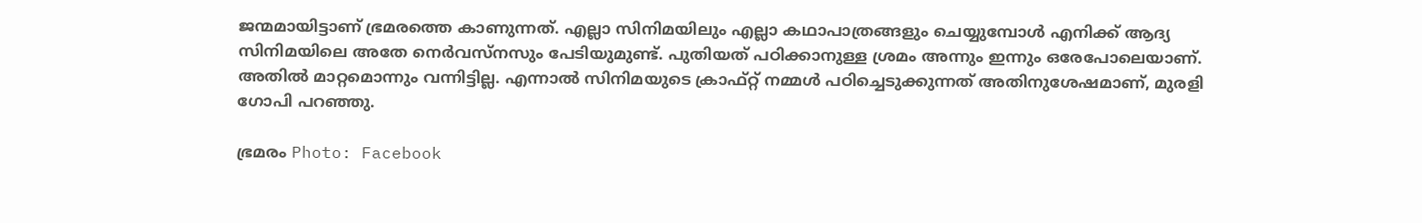ജന്മമായിട്ടാണ് ഭ്രമരത്തെ കാണുന്നത്. എല്ലാ സിനിമയിലും എല്ലാ കഥാപാത്രങ്ങളും ചെയ്യുമ്പോള്‍ എനിക്ക് ആദ്യ സിനിമയിലെ അതേ നെര്‍വസ്‌നസും പേടിയുമുണ്ട്. പുതിയത് പഠിക്കാനുള്ള ശ്രമം അന്നും ഇന്നും ഒരേപോലെയാണ്. അതില്‍ മാറ്റമൊന്നും വന്നിട്ടില്ല. എന്നാല്‍ സിനിമയുടെ ക്രാഫ്റ്റ് നമ്മള്‍ പഠിച്ചെടുക്കുന്നത് അതിനുശേഷമാണ്, മുരളി ഗോപി പറഞ്ഞു.

ഭ്രമരം Photo: Facebook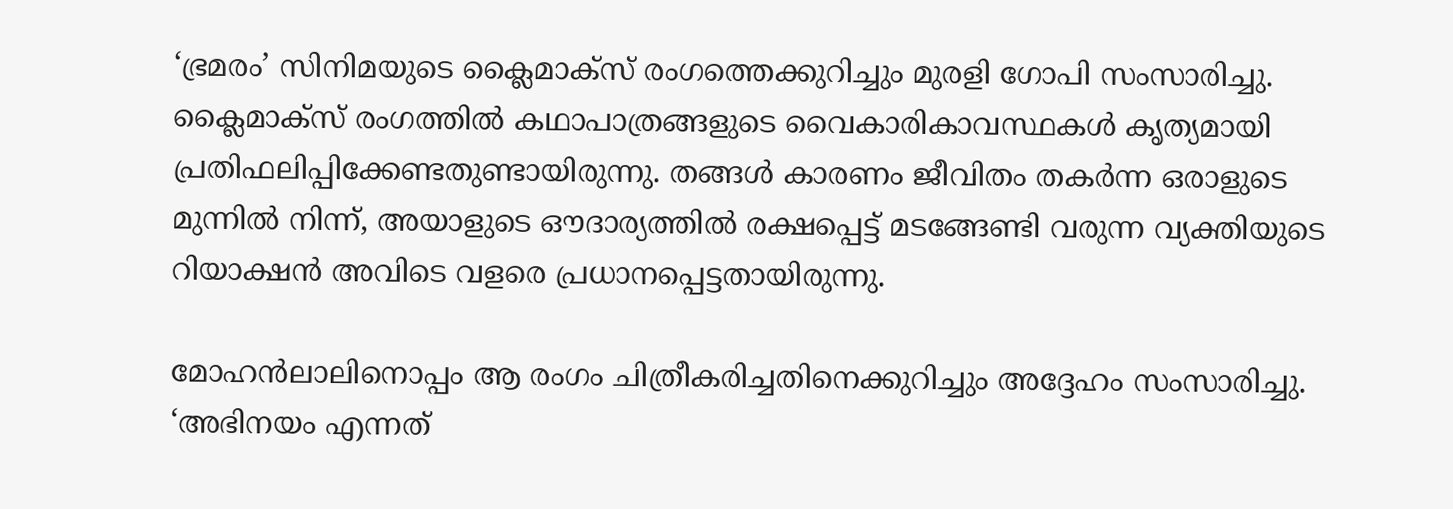‘ഭ്രമരം’ സിനിമയുടെ ക്ലൈമാക്‌സ് രംഗത്തെക്കുറിച്ചും മുരളി ഗോപി സംസാരിച്ചു. ക്ലൈമാക്‌സ് രംഗത്തില്‍ കഥാപാത്രങ്ങളുടെ വൈകാരികാവസ്ഥകള്‍ കൃത്യമായി പ്രതിഫലിപ്പിക്കേണ്ടതുണ്ടായിരുന്നു. തങ്ങള്‍ കാരണം ജീവിതം തകര്‍ന്ന ഒരാളുടെ മുന്നില്‍ നിന്ന്, അയാളുടെ ഔദാര്യത്തില്‍ രക്ഷപ്പെട്ട് മടങ്ങേണ്ടി വരുന്ന വ്യക്തിയുടെ റിയാക്ഷന്‍ അവിടെ വളരെ പ്രധാനപ്പെട്ടതായിരുന്നു.

മോഹന്‍ലാലിനൊപ്പം ആ രംഗം ചിത്രീകരിച്ചതിനെക്കുറിച്ചും അദ്ദേഹം സംസാരിച്ചു. ‘അഭിനയം എന്നത്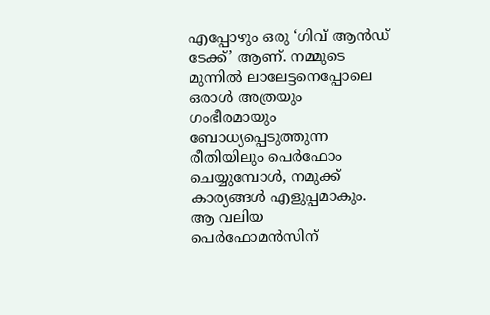എപ്പോഴും ഒരു ‘ഗിവ് ആന്‍ഡ് ടേക്ക്’ ആണ്. നമ്മുടെ മുന്നില്‍ ലാലേട്ടനെപ്പോലെ ഒരാള്‍ അത്രയും ഗംഭീരമായും ബോധ്യപ്പെടുത്തുന്ന രീതിയിലും പെര്‍ഫോം ചെയ്യുമ്പോള്‍, നമുക്ക് കാര്യങ്ങള്‍ എളുപ്പമാകും. ആ വലിയ പെര്‍ഫോമന്‍സിന്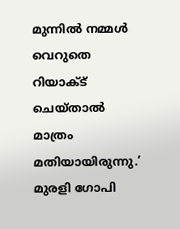മുന്നില്‍ നമ്മള്‍ വെറുതെ റിയാക്ട് ചെയ്താല്‍ മാത്രം മതിയായിരുന്നു.’ മുരളി ഗോപി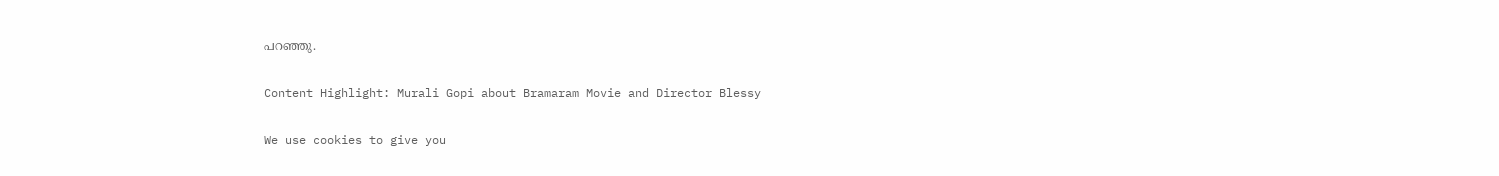പറഞ്ഞു.

Content Highlight: Murali Gopi about Bramaram Movie and Director Blessy

We use cookies to give you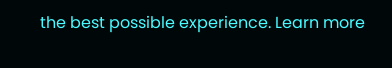the best possible experience. Learn more